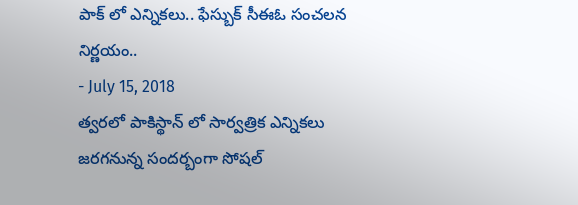పాక్ లో ఎన్నికలు.. ఫేస్బుక్ సీఈఓ సంచలన నిర్ణయం..
- July 15, 2018
త్వరలో పాకిస్థాన్ లో సార్వత్రిక ఎన్నికలు జరగనున్న సందర్బంగా సోషల్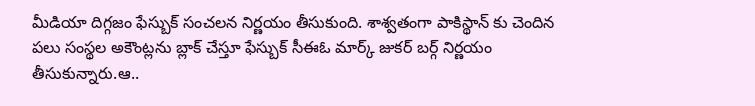మీడియా దిగ్గజం ఫేస్బుక్ సంచలన నిర్ణయం తీసుకుంది. శాశ్వతంగా పాకిస్థాన్ కు చెందిన పలు సంస్థల అకౌంట్లను బ్లాక్ చేస్తూ ఫేస్బుక్ సీఈఓ మార్క్ జుకర్ బర్గ్ నిర్ణయం తీసుకున్నారు.ఆ..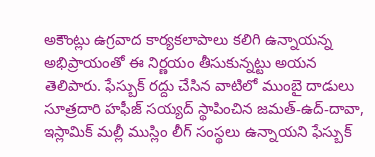అకౌంట్లు ఉగ్రవాద కార్యకలాపాలు కలిగి ఉన్నాయన్న అభిప్రాయంతో ఈ నిర్ణయం తీసుకున్నట్టు అయన తెలిపారు. ఫేస్బుక్ రద్దు చేసిన వాటిలో ముంబై దాడులు సూత్రదారి హఫీజ్ సయ్యద్ స్థాపించిన జమత్-ఉద్-దావా, ఇస్లామిక్ మల్లీ ముస్లిం లీగ్ సంస్థలు ఉన్నాయని ఫేస్బుక్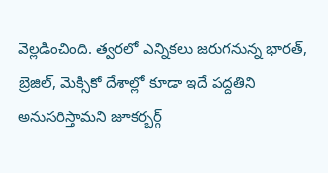వెల్లడించింది. త్వరలో ఎన్నికలు జరుగనున్న భారత్, బ్రెజిల్, మెక్సికో దేశాల్లో కూడా ఇదే పద్దతిని అనుసరిస్తామని జూకర్బర్గ్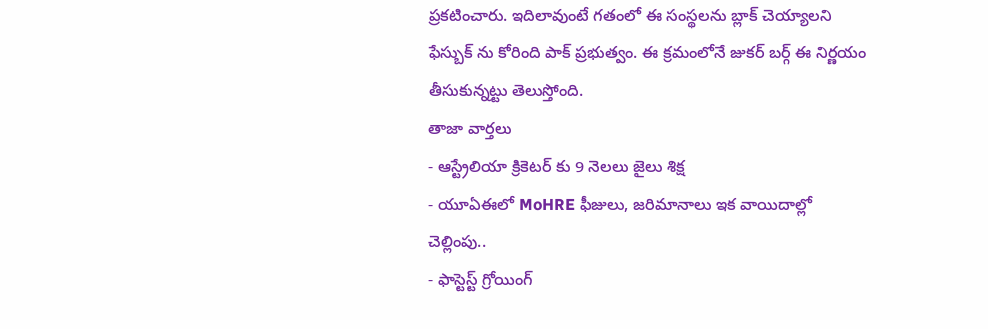ప్రకటించారు. ఇదిలావుంటే గతంలో ఈ సంస్థలను బ్లాక్ చెయ్యాలని ఫేస్బుక్ ను కోరింది పాక్ ప్రభుత్వం. ఈ క్రమంలోనే జుకర్ బర్గ్ ఈ నిర్ణయం తీసుకున్నట్టు తెలుస్తోంది.
తాజా వార్తలు
- ఆస్ట్రేలియా క్రికెటర్ కు 9 నెలలు జైలు శిక్ష
- యూఏఈలో MoHRE ఫీజులు, జరిమానాలు ఇక వాయిదాల్లో చెల్లింపు..
- ఫాస్టెస్ట్ గ్రోయింగ్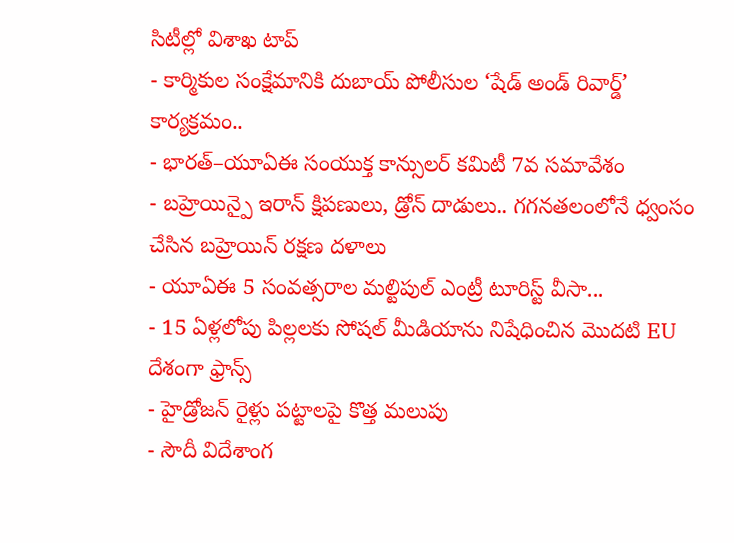సిటీల్లో విశాఖ టాప్
- కార్మికుల సంక్షేమానికి దుబాయ్ పోలీసుల ‘షేడ్ అండ్ రివార్డ్’ కార్యక్రమం..
- భారత్–యూఏఈ సంయుక్త కాన్సులర్ కమిటీ 7వ సమావేశం
- బహ్రెయిన్పై ఇరాన్ క్షిపణులు, డ్రోన్ దాడులు.. గగనతలంలోనే ధ్వంసం చేసిన బహ్రెయిన్ రక్షణ దళాలు
- యూఏఈ 5 సంవత్సరాల మల్టిపుల్ ఎంట్రీ టూరిస్ట్ వీసా...
- 15 ఏళ్లలోపు పిల్లలకు సోషల్ మీడియాను నిషేధించిన మొదటి EU దేశంగా ఫ్రాన్స్
- హైడ్రోజన్ రైళ్లు పట్టాలపై కొత్త మలుపు
- సౌదీ విదేశాంగ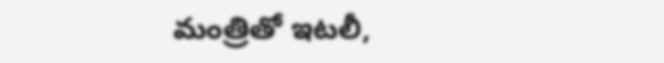మంత్రితో ఇటలీ,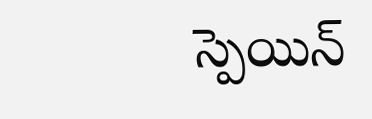స్పెయిన్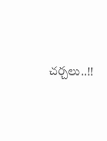చర్చలు..!!